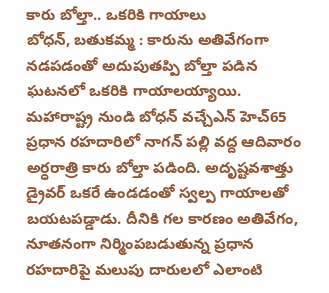కారు బోల్తా.. ఒకరికి గాయాలు
బోధన్, బతుకమ్మ : కారును అతివేగంగా నడపడంతో అదుపుతప్పి బోల్తా పడిన ఘటనలో ఒకరికి గాయాలయ్యాయి. మహారాష్ట్ర నుండి బోధన్ వచ్చేఎన్ హెచ్65 ప్రధాన రహదారిలో నాగన్ పల్లి వద్ద ఆదివారం అర్ధరాత్రి కారు బోల్తా పడింది. అదృష్టవశాత్తు డ్రైవర్ ఒకరే ఉండడంతో స్వల్ప గాయాలతో బయటపడ్డాడు. దీనికి గల కారణం అతివేగం, నూతనంగా నిర్మింపబడుతున్న ప్రధాన రహదారిపై మలుపు దారులలో ఎలాంటి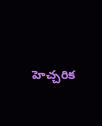హెచ్చరిక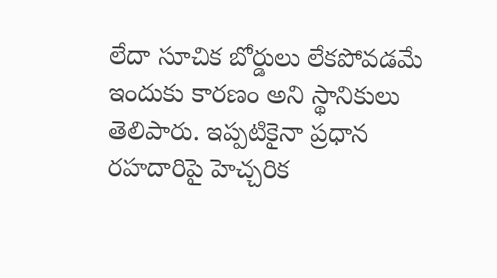లేదా సూచిక బోర్డులు లేకపోవడమే ఇందుకు కారణం అని స్థానికులు తెలిపారు. ఇప్పటికైనా ప్రధాన రహదారిపై హెచ్చరిక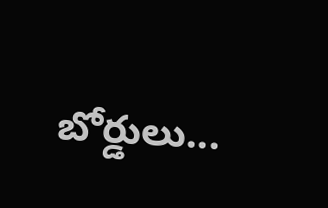బోర్డులు...